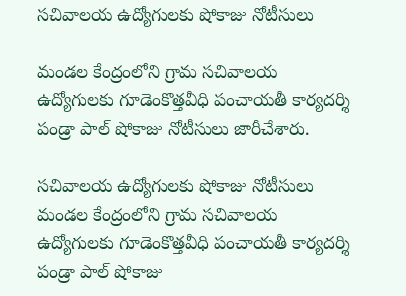సచివాలయ ఉద్యోగులకు షోకాజు నోటీసులు

మండల కేంద్రంలోని గ్రామ సచివాలయ ఉద్యోగులకు గూడెంకొత్తవీధి పంచాయతీ కార్యదర్శి పండ్రా పాల్‌ షోకాజు నోటీసులు జారీచేశారు.

సచివాలయ ఉద్యోగులకు షోకాజు నోటీసులు
మండల కేంద్రంలోని గ్రామ సచివాలయ ఉద్యోగులకు గూడెంకొత్తవీధి పంచాయతీ కార్యదర్శి పండ్రా పాల్‌ షోకాజు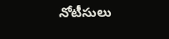నోటీసులు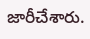జారీచేశారు.